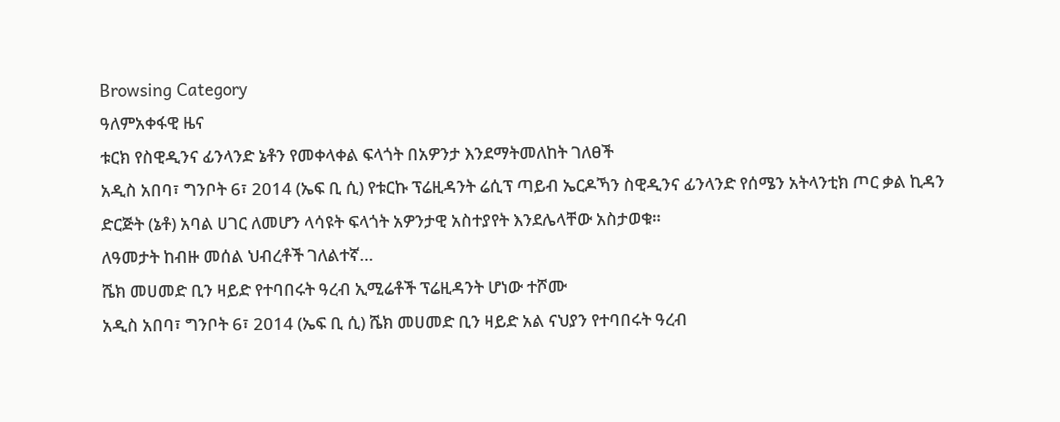Browsing Category
ዓለምአቀፋዊ ዜና
ቱርክ የስዊዲንና ፊንላንድ ኔቶን የመቀላቀል ፍላጎት በአዎንታ እንደማትመለከት ገለፀች
አዲስ አበባ፣ ግንቦት 6፣ 2014 (ኤፍ ቢ ሲ) የቱርኩ ፕሬዚዳንት ሬሲፕ ጣይብ ኤርዶኻን ስዊዲንና ፊንላንድ የሰሜን አትላንቲክ ጦር ቃል ኪዳን ድርጅት (ኔቶ) አባል ሀገር ለመሆን ላሳዩት ፍላጎት አዎንታዊ አስተያየት እንደሌላቸው አስታወቁ።
ለዓመታት ከብዙ መሰል ህብረቶች ገለልተኛ…
ሼክ መሀመድ ቢን ዛይድ የተባበሩት ዓረብ ኢሚሬቶች ፕሬዚዳንት ሆነው ተሾሙ
አዲስ አበባ፣ ግንቦት 6፣ 2014 (ኤፍ ቢ ሲ) ሼክ መሀመድ ቢን ዛይድ አል ናህያን የተባበሩት ዓረብ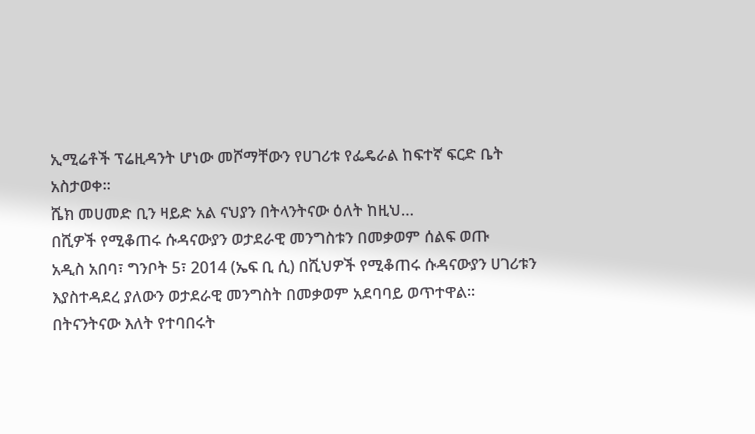ኢሚሬቶች ፕሬዚዳንት ሆነው መሾማቸውን የሀገሪቱ የፌዴራል ከፍተኛ ፍርድ ቤት አስታወቀ።
ሼክ መሀመድ ቢን ዛይድ አል ናህያን በትላንትናው ዕለት ከዚህ…
በሺዎች የሚቆጠሩ ሱዳናውያን ወታደራዊ መንግስቱን በመቃወም ሰልፍ ወጡ
አዲስ አበባ፣ ግንቦት 5፣ 2014 (ኤፍ ቢ ሲ) በሺህዎች የሚቆጠሩ ሱዳናውያን ሀገሪቱን እያስተዳደረ ያለውን ወታደራዊ መንግስት በመቃወም አደባባይ ወጥተዋል፡፡
በትናንትናው እለት የተባበሩት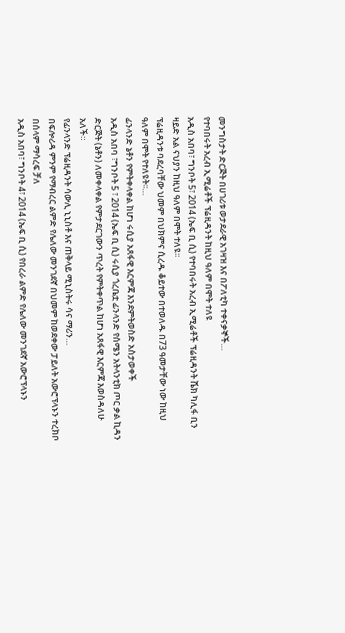መንግስታት ድርጅት በሀገሪቱ ወታደራዊ አገዛዝ እና በፖለቲካ ተቀናቃኞች…
የተባበሩት አረብ ኢሚሬቶች ፕሬዚዳንት ከዚህ ዓለም በሞት ተለዩ
አዲስ አበባ፣ ግንቦት 5፣ 2014 (ኤፍ ቢ ሲ) የተባበሩት አረብ ኢሚሬቶች ፕሬዚዳንት ሼክ ካሊፋ ቢን ዛይድ አል ናህያን ከዚህ ዓለም በሞት ተለዩ፡፡
ፕሬዚዳንቱ ባደረባቸው ህመም በህክምና ሲረዱ ቆይተው በተወለዱ በ73 ዓመታቸው ነው ከዚህ ዓለም በሞት የተለዩት፡፡…
ፊንላንድ ኔቶን የምትቀላቀል ከሆነ ሩሲያ አጸፋዊ እርምጃ እንደምትወስድ አስታወቀች
አዲስ አበባ ፣ግንቦት 5 ፣ 2014 (ኤፍ ቢ ሲ) ሩሲያ ጎረቤቷ ፊንላንድ የሰሜን አትላንቲክ ጦር ቃል ኪዳን ድርጅት (ኔቶን) ለመቀላቀል የምታደርገውን ጥረት የምትቀጥል ከሆነ አጸፋዊ እርምጃ እወስዳለሁ አለች።
የፊንላንድ ፕሬዚዳንት ሳውሊ ኒኒስቶ እና ጠቅላይ ሚኒስትሩ ሳና ማሪን…
በፍሎሪዳ ምንም የማብረር ልምድ የሌለው መንገደኛ በህመም ከወደቀው ፓይለት አውሮፕላኑን ተረክቦ በሰላም ማሳረፍ ቻለ
አዲስ አበባ፣ ግንቦት 4፣ 2014 (ኤፍ ቢ ሲ) የበረራ ልምድ የሌለው መንገደኛ አውሮፕላኑን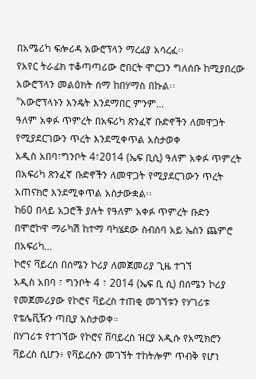በአሜሪካ ፍሎሪዳ አውሮፕላን ማረፊያ አሳረፈ፡፡
የአየር ትራፊክ ተቆጣጣሪው ሮበርት ሞርጋን ግለሰቡ ከሚያበረው አውሮፕላን መልዕክት ሰማ ከበሃማስ በኩል፡፡
"አውሮፕላኑን እንዴት እንደማበር ምንም…
ዓለም አቀፉ ጥምረት በአፍሪካ ጽንፈኛ ቡድኖችን ለመዋጋት የሚያደርገውን ጥረት እንደሚቀጥል አስታወቀ
አዲስ አበባ፣ግንቦት 4፣2014 (ኤፍ ቢሲ) ዓለም አቀፉ ጥምረት በአፍሪካ ጽንፈኛ ቡድኖችን ለመዋጋት የሚያደርገውን ጥረት አጠናክሮ እንደሚቀጥል አስታውቋል፡፡
ከ60 በላይ አጋሮች ያሉት የዓለም አቀፉ ጥምረት ቡድን በሞሮኮዋ ማራካሽ ከተማ ባካሄደው ስብሰባ አይ ኤስን ጨምሮ በአፍሪካ…
ኮሮና ቫይረስ በሰሜን ኮሪያ ለመጀመሪያ ጊዜ ተገኘ
አዲስ አበባ ፣ ግንቦት 4 ፣ 2014 (ኤፍ ቢ ሲ) በሰሜን ኮሪያ የመጀመሪያው የኮሮና ቫይረስ ተጠቂ መገኘቱን የሃገሪቱ የቴሌቪዥን ጣቢያ አስታወቀ።
በሃገሪቱ የተገኘው የኮሮና ቨባይረስ ዝርያ አዲሱ የአሚክሮን ቫይረስ ሲሆን፥ የቫይረሱን መገኘት ተከትሎም ጥብቅ የሆነ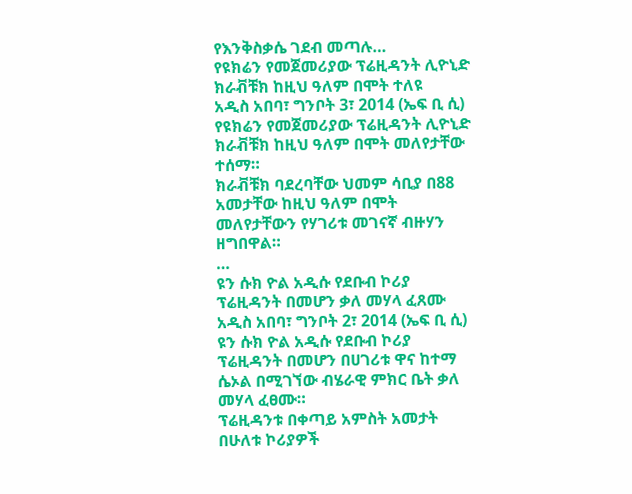የእንቅስቃሴ ገደብ መጣሉ…
የዩክሬን የመጀመሪያው ፕሬዚዳንት ሊዮኒድ ክራቭቹክ ከዚህ ዓለም በሞት ተለዩ
አዲስ አበባ፣ ግንቦት 3፣ 2014 (ኤፍ ቢ ሲ) የዩክሬን የመጀመሪያው ፕሬዚዳንት ሊዮኒድ ክራቭቹክ ከዚህ ዓለም በሞት መለየታቸው ተሰማ።
ክራቭቹክ ባደረባቸው ህመም ሳቢያ በ88 አመታቸው ከዚህ ዓለም በሞት መለየታቸውን የሃገሪቱ መገናኛ ብዙሃን ዘግበዋል።
…
ዩን ሱክ ዮል አዲሱ የደቡብ ኮሪያ ፕሬዚዳንት በመሆን ቃለ መሃላ ፈጸሙ
አዲስ አበባ፣ ግንቦት 2፣ 2014 (ኤፍ ቢ ሲ) ዩን ሱክ ዮል አዲሱ የደቡብ ኮሪያ ፕሬዚዳንት በመሆን በሀገሪቱ ዋና ከተማ ሴኦል በሚገኘው ብሄራዊ ምክር ቤት ቃለ መሃላ ፈፀሙ።
ፕሬዚዳንቱ በቀጣይ አምስት አመታት በሁለቱ ኮሪያዎች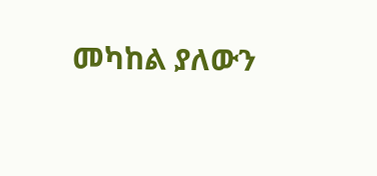መካከል ያለውን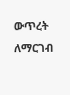ውጥረት ለማርገብ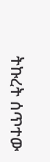ትኩረት ሰጥተው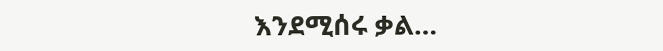እንደሚሰሩ ቃል…